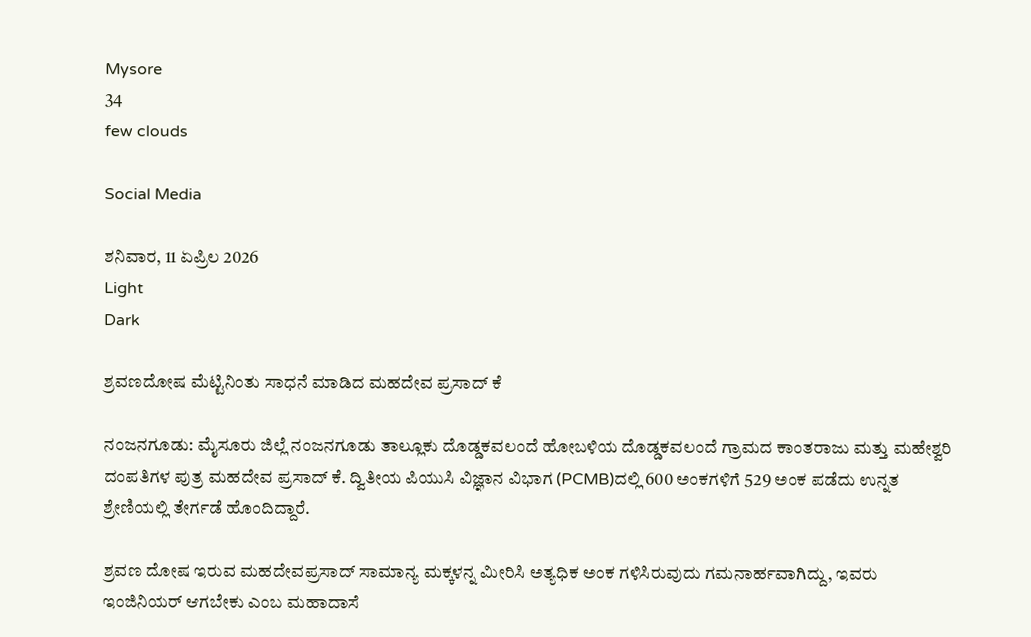Mysore
34
few clouds

Social Media

ಶನಿವಾರ, 11 ಏಪ್ರಿಲ 2026
Light
Dark

ಶ್ರವಣದೋಷ ಮೆಟ್ಟಿನಿಂತು ಸಾಧನೆ ಮಾಡಿದ ಮಹದೇವ ಪ್ರಸಾದ್ ಕೆ

ನಂಜನಗೂಡು: ಮೈಸೂರು ಜಿಲ್ಲೆ ನಂಜನಗೂಡು ತಾಲ್ಲೂಕು ದೊಡ್ಡಕವಲಂದೆ ಹೋಬಳಿಯ ದೊಡ್ಡಕವಲಂದೆ ಗ್ರಾಮದ ಕಾಂತರಾಜು ಮತ್ತು ಮಹೇಶ್ವರಿ ದಂಪತಿಗಳ ಪುತ್ರ ಮಹದೇವ ಪ್ರಸಾದ್ ಕೆ. ದ್ವಿತೀಯ ಪಿಯುಸಿ ವಿಜ್ಞಾನ ವಿಭಾಗ (PCMB)ದಲ್ಲಿ 600 ಅಂಕಗಳಿಗೆ 529 ಅಂಕ ಪಡೆದು ಉನ್ನತ ಶ್ರೇಣಿಯಲ್ಲಿ ತೇರ್ಗಡೆ ಹೊಂದಿದ್ದಾರೆ.

ಶ್ರವಣ ದೋಷ ಇರುವ ಮಹದೇವಪ್ರಸಾದ್ ಸಾಮಾನ್ಯ ಮಕ್ಕಳನ್ನ ಮೀರಿಸಿ ಅತ್ಯಧಿಕ ಅಂಕ ಗಳಿಸಿರುವುದು ಗಮನಾರ್ಹವಾಗಿದ್ದು, ಇವರು ಇಂಜಿನಿಯರ್ ಆಗಬೇಕು ಎಂಬ ಮಹಾದಾಸೆ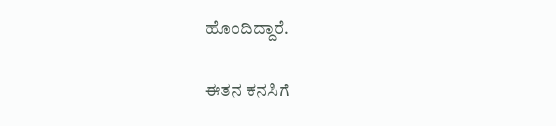ಹೊಂದಿದ್ದಾರೆ.

ಈತನ ಕನಸಿಗೆ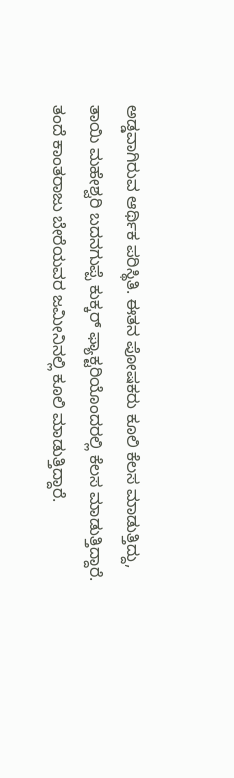ಅಡ್ಡವಾಗಿರುವ ಆರ್ಥಿಕ ಪರಿಸ್ಥಿತಿ. ಈತನ ಪೋಷಕರು ಕೂಲಿ ಕೆಲಸ ಮಾಡುತ್ತಿದ್ದು, ತಾಯಿ ಮಹೇಶ್ವರಿ ಬದನಗುಪ್ಪೆ ಕುಕ್ಕರ್ ಫ್ಯಾಕ್ಟರಿಯೊಂದರಲ್ಲಿ ಕೆಲಸ ಮಾಡುತ್ತಿದ್ದಾರೆ. ತಂದೆ ಕಾಂತರಾಜು ಬೇರೆಯವರ ಜಮೀನಿನಲ್ಲಿ ಕೂಲಿ ಮಾಡುತ್ತಿದ್ದಾರೆ.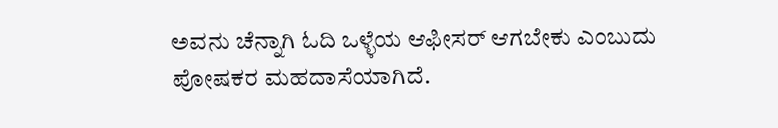ಅವನು ಚೆನ್ನಾಗಿ ಓದಿ ಒಳ್ಳೆಯ ಆಫೀಸರ್ ಆಗಬೇಕು ಎಂಬುದು ಪೋಷಕರ ಮಹದಾಸೆಯಾಗಿದೆ.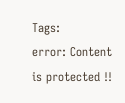Tags:
error: Content is protected !!